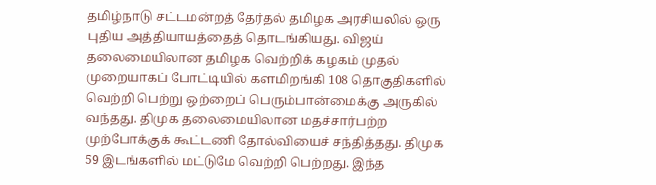தமிழ்நாடு சட்டமன்றத் தேர்தல் தமிழக அரசியலில் ஒரு புதிய அத்தியாயத்தைத் தொடங்கியது. விஜய் தலைமையிலான தமிழக வெற்றிக் கழகம் முதல் முறையாகப் போட்டியில் களமிறங்கி 108 தொகுதிகளில் வெற்றி பெற்று ஒற்றைப் பெரும்பான்மைக்கு அருகில் வந்தது. திமுக தலைமையிலான மதச்சார்பற்ற முற்போக்குக் கூட்டணி தோல்வியைச் சந்தித்தது. திமுக 59 இடங்களில் மட்டுமே வெற்றி பெற்றது. இந்த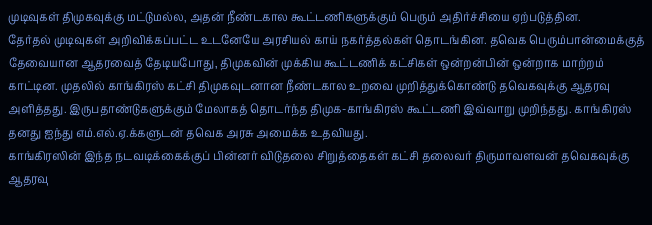முடிவுகள் திமுகவுக்கு மட்டுமல்ல, அதன் நீண்டகால கூட்டணிகளுக்கும் பெரும் அதிர்ச்சியை ஏற்படுத்தின.
தேர்தல் முடிவுகள் அறிவிக்கப்பட்ட உடனேயே அரசியல் காய் நகர்த்தல்கள் தொடங்கின. தவெக பெரும்பான்மைக்குத் தேவையான ஆதரவைத் தேடியபோது, திமுகவின் முக்கிய கூட்டணிக் கட்சிகள் ஒன்றன்பின் ஒன்றாக மாற்றம் காட்டின. முதலில் காங்கிரஸ் கட்சி திமுகவுடனான நீண்டகால உறவை முறித்துக்கொண்டு தவெகவுக்கு ஆதரவு அளித்தது. இருபதாண்டுகளுக்கும் மேலாகத் தொடர்ந்த திமுக-காங்கிரஸ் கூட்டணி இவ்வாறு முறிந்தது. காங்கிரஸ் தனது ஐந்து எம்.எல்.ஏ.க்களுடன் தவெக அரசு அமைக்க உதவியது.
காங்கிரஸின் இந்த நடவடிக்கைக்குப் பின்னர் விடுதலை சிறுத்தைகள் கட்சி தலைவர் திருமாவளவன் தவெகவுக்கு ஆதரவு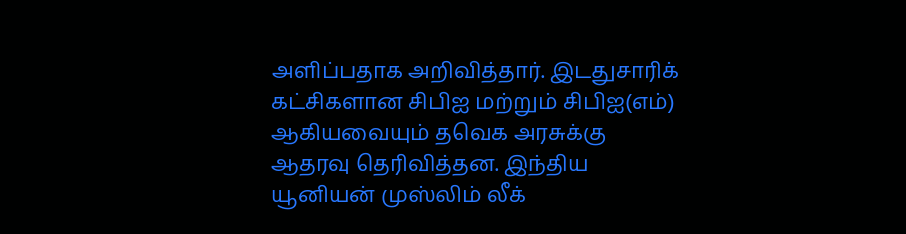அளிப்பதாக அறிவித்தார். இடதுசாரிக் கட்சிகளான சிபிஐ மற்றும் சிபிஐ(எம்) ஆகியவையும் தவெக அரசுக்கு ஆதரவு தெரிவித்தன. இந்திய யூனியன் முஸ்லிம் லீக்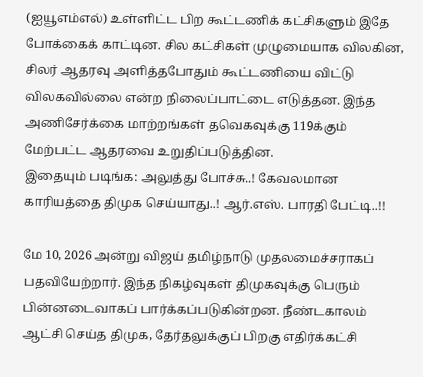(ஐயூஎம்எல்) உள்ளிட்ட பிற கூட்டணிக் கட்சிகளும் இதே போக்கைக் காட்டின. சில கட்சிகள் முழுமையாக விலகின, சிலர் ஆதரவு அளித்தபோதும் கூட்டணியை விட்டு விலகவில்லை என்ற நிலைப்பாட்டை எடுத்தன. இந்த அணிசேர்க்கை மாற்றங்கள் தவெகவுக்கு 119க்கும் மேற்பட்ட ஆதரவை உறுதிப்படுத்தின.
இதையும் படிங்க: அலுத்து போச்சு..! கேவலமான காரியத்தை திமுக செய்யாது..! ஆர்.எஸ். பாரதி பேட்டி..!!

மே 10, 2026 அன்று விஜய் தமிழ்நாடு முதலமைச்சராகப் பதவியேற்றார். இந்த நிகழ்வுகள் திமுகவுக்கு பெரும் பின்னடைவாகப் பார்க்கப்படுகின்றன. நீண்டகாலம் ஆட்சி செய்த திமுக, தேர்தலுக்குப் பிறகு எதிர்க்கட்சி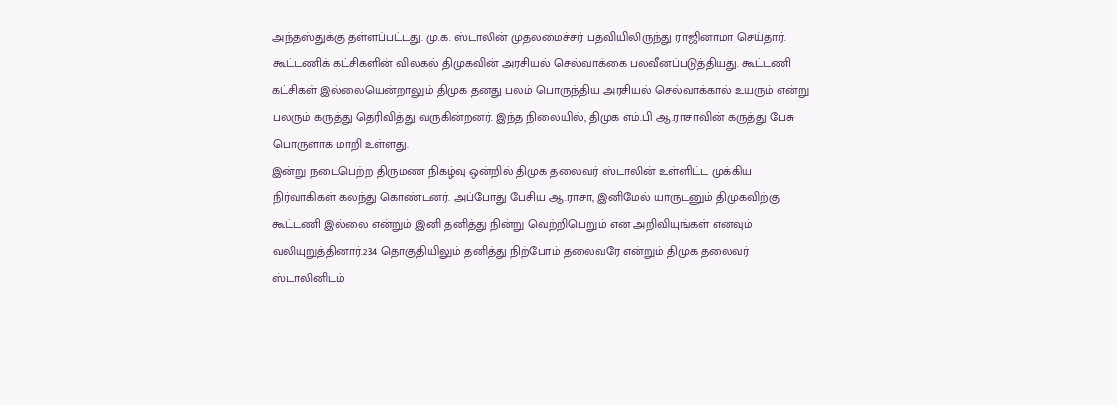அந்தஸ்துக்கு தள்ளப்பட்டது. மு.க. ஸ்டாலின் முதலமைச்சர் பதவியிலிருந்து ராஜினாமா செய்தார். கூட்டணிக் கட்சிகளின் விலகல் திமுகவின் அரசியல் செல்வாக்கை பலவீனப்படுத்தியது. கூட்டணி கட்சிகள் இல்லையென்றாலும் திமுக தனது பலம் பொருந்திய அரசியல் செல்வாக்கால் உயரும் என்று பலரும் கருத்து தெரிவித்து வருகின்றனர். இந்த நிலையில், திமுக எம்.பி ஆ.ராசாவின் கருத்து பேசு பொருளாக மாறி உள்ளது.
இன்று நடைபெற்ற திருமண நிகழ்வு ஒன்றில் திமுக தலைவர் ஸ்டாலின் உள்ளிட்ட முக்கிய நிர்வாகிகள் கலந்து கொண்டனர். அப்போது பேசிய ஆ.ராசா, இனிமேல் யாருடனும் திமுகவிற்கு கூட்டணி இல்லை என்றும் இனி தனித்து நின்று வெற்றிபெறும் என அறிவியுங்கள் எனவும் வலியுறுத்தினார்.234 தொகுதியிலும் தனித்து நிற்போம் தலைவரே என்றும் திமுக தலைவர் ஸ்டாலினிடம்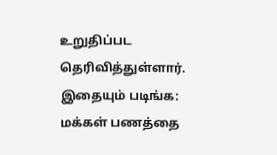உறுதிப்பட தெரிவித்துள்ளார்.
இதையும் படிங்க: மக்கள் பணத்தை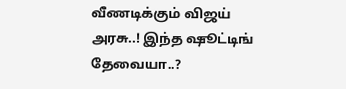வீணடிக்கும் விஜய் அரசு..! இந்த ஷூட்டிங் தேவையா..?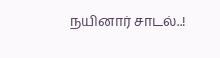நயினார் சாடல்..!